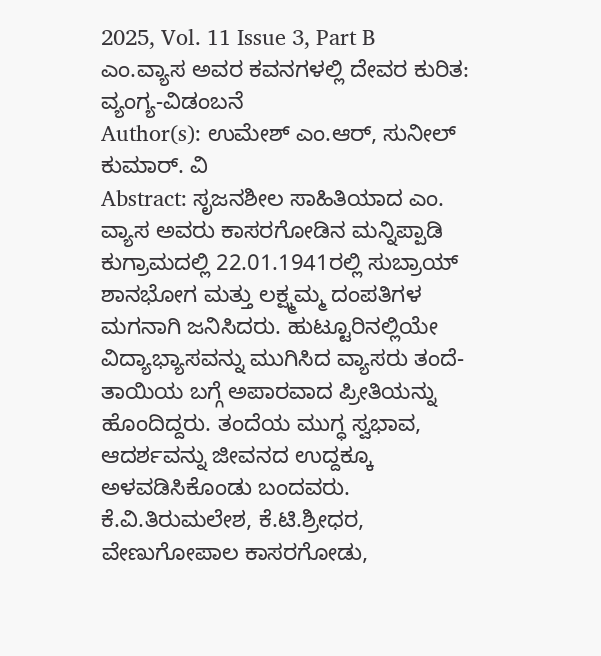2025, Vol. 11 Issue 3, Part B
ಎಂ.ವ್ಯಾಸ ಅವರ ಕವನಗಳಲ್ಲಿ ದೇವರ ಕುರಿತ: ವ್ಯಂಗ್ಯ-ವಿಡಂಬನೆ
Author(s): ಉಮೇಶ್ ಎಂ.ಆರ್, ಸುನೀಲ್ ಕುಮಾರ್. ವಿ
Abstract: ಸೃಜನಶೀಲ ಸಾಹಿತಿಯಾದ ಎಂ. ವ್ಯಾಸ ಅವರು ಕಾಸರಗೋಡಿನ ಮನ್ನಿಪ್ಪಾಡಿ ಕುಗ್ರಾಮದಲ್ಲಿ 22.01.1941ರಲ್ಲಿ ಸುಬ್ರಾಯ್ ಶಾನಭೋಗ ಮತ್ತು ಲಕ್ಷ್ಮಮ್ಮ ದಂಪತಿಗಳ ಮಗನಾಗಿ ಜನಿಸಿದರು. ಹುಟ್ಟೂರಿನಲ್ಲಿಯೇ ವಿದ್ಯಾಭ್ಯಾಸವನ್ನು ಮುಗಿಸಿದ ವ್ಯಾಸರು ತಂದೆ-ತಾಯಿಯ ಬಗ್ಗೆ ಅಪಾರವಾದ ಪ್ರೀತಿಯನ್ನು ಹೊಂದಿದ್ದರು. ತಂದೆಯ ಮುಗ್ಧ ಸ್ವಭಾವ, ಆದರ್ಶವನ್ನು ಜೀವನದ ಉದ್ದಕ್ಕೂ ಅಳವಡಿಸಿಕೊಂಡು ಬಂದವರು. ಕೆ.ವಿ.ತಿರುಮಲೇಶ, ಕೆ.ಟಿ.ಶ್ರೀಧರ, ವೇಣುಗೋಪಾಲ ಕಾಸರಗೋಡು,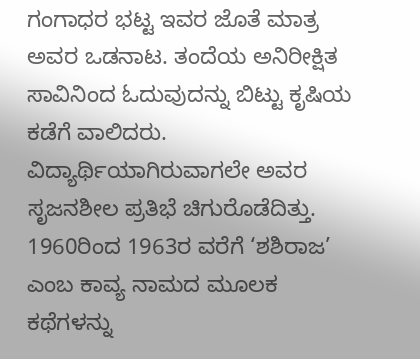ಗಂಗಾಧರ ಭಟ್ಟ ಇವರ ಜೊತೆ ಮಾತ್ರ ಅವರ ಒಡನಾಟ. ತಂದೆಯ ಅನಿರೀಕ್ಷಿತ ಸಾವಿನಿಂದ ಓದುವುದನ್ನು ಬಿಟ್ಟು ಕೃಷಿಯ ಕಡೆಗೆ ವಾಲಿದರು. ವಿದ್ಯಾರ್ಥಿಯಾಗಿರುವಾಗಲೇ ಅವರ ಸೃಜನಶೀಲ ಪ್ರತಿಭೆ ಚಿಗುರೊಡೆದಿತ್ತು. 1960ರಿಂದ 1963ರ ವರೆಗೆ ‘ಶಶಿರಾಜ’ ಎಂಬ ಕಾವ್ಯ ನಾಮದ ಮೂಲಕ ಕಥೆಗಳನ್ನು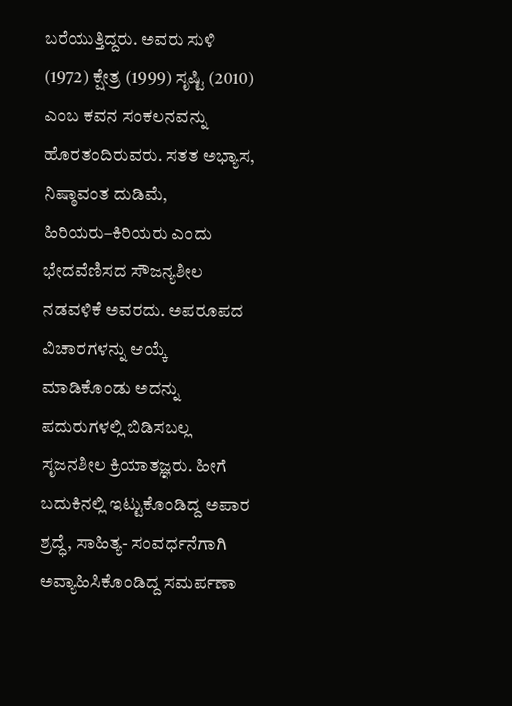ಬರೆಯುತ್ತಿದ್ದರು. ಅವರು ಸುಳಿ (1972) ಕ್ಷೇತ್ರ (1999) ಸೃಷ್ಟಿ (2010) ಎಂಬ ಕವನ ಸಂಕಲನವನ್ನು ಹೊರತಂದಿರುವರು. ಸತತ ಅಭ್ಯಾಸ, ನಿಷ್ಠಾವಂತ ದುಡಿಮೆ, ಹಿರಿಯರು–ಕಿರಿಯರು ಎಂದು ಭೇದವೆಣಿಸದ ಸೌಜನ್ಯಶೀಲ ನಡವಳಿಕೆ ಅವರದು. ಅಪರೂಪದ ವಿಚಾರಗಳನ್ನು ಆಯ್ಕೆ ಮಾಡಿಕೊಂಡು ಅದನ್ನು ಪದುರುಗಳಲ್ಲಿ ಬಿಡಿಸಬಲ್ಲ ಸೃಜನಶೀಲ ಕ್ರಿಯಾತಜ್ಞರು. ಹೀಗೆ ಬದುಕಿನಲ್ಲಿ ಇಟ್ಟುಕೊಂಡಿದ್ದ ಅಪಾರ ಶ್ರದ್ಧೆ, ಸಾಹಿತ್ಯ- ಸಂವರ್ಧನೆಗಾಗಿ ಅವ್ಯಾಹಿಸಿಕೊಂಡಿದ್ದ ಸಮರ್ಪಣಾ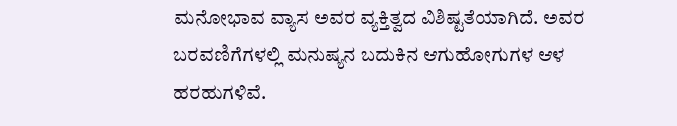ಮನೋಭಾವ ವ್ಯಾಸ ಅವರ ವ್ಯಕ್ತಿತ್ವದ ವಿಶಿಷ್ಟತೆಯಾಗಿದೆ. ಅವರ ಬರವಣಿಗೆಗಳಲ್ಲಿ ಮನುಷ್ಯನ ಬದುಕಿನ ಆಗುಹೋಗುಗಳ ಆಳ ಹರಹುಗಳಿವೆ.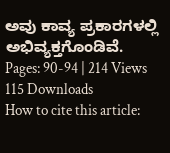ಅವು ಕಾವ್ಯ ಪ್ರಕಾರಗಳಲ್ಲಿ ಅಭಿವ್ಯಕ್ತಗೊಂಡಿವೆ.
Pages: 90-94 | 214 Views 115 Downloads
How to cite this article: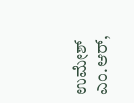ಉಮೇಶ್ ಎಂ.ಆರ್,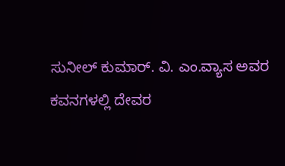ಸುನೀಲ್ ಕುಮಾರ್. ವಿ. ಎಂ.ವ್ಯಾಸ ಅವರ ಕವನಗಳಲ್ಲಿ ದೇವರ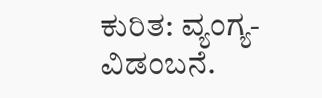ಕುರಿತ: ವ್ಯಂಗ್ಯ-ವಿಡಂಬನೆ.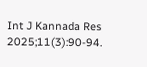Int J Kannada Res 2025;11(3):90-94.